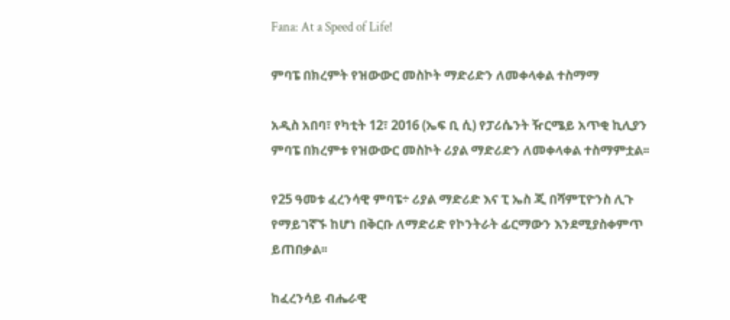Fana: At a Speed of Life!

ምባፔ በክረምት የዝውውር መስኮት ማድሪድን ለመቀላቀል ተስማማ

አዲስ አበባ፣ የካቲት 12፣ 2016 (ኤፍ ቢ ሲ) የፓሪሴንት ዥርሜይ አጥቂ ኪሊያን ምባፔ በክረምቱ የዝውውር መስኮት ሪያል ማድሪድን ለመቀላቀል ተስማምቷል፡፡

የ25 ዓመቱ ፈረንሳዊ ምባፔ÷ ሪያል ማድሪድ እና ፒ ኤስ ጂ በሻምፒዮንስ ሊጉ የማይገኛኙ ከሆነ በቅርቡ ለማድሪድ የኮንትራት ፊርማውን እንደሚያስቀምጥ ይጠበቃል፡፡

ከፈረንሳይ ብሔራዊ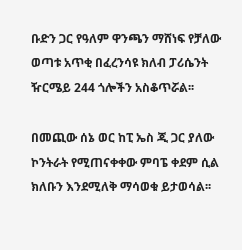ቡድን ጋር የዓለም ዋንጫን ማሸነፍ የቻለው ወጣቱ አጥቂ በፈረንሳዩ ክለብ ፓሪሴንት ዥርሜይ 244 ጎሎችን አስቆጥሯል፡፡

በመጪው ሰኔ ወር ከፒ ኤስ ጂ ጋር ያለው ኮንትራት የሚጠናቀቀው ምባፔ ቀደም ሲል ክለቡን እንደሚለቅ ማሳወቁ ይታወሳል፡፡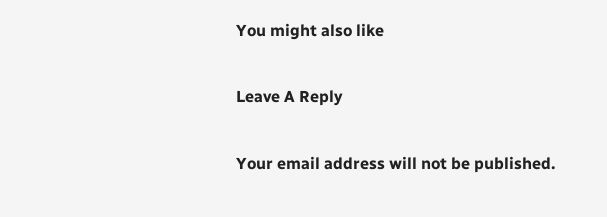You might also like

Leave A Reply

Your email address will not be published.